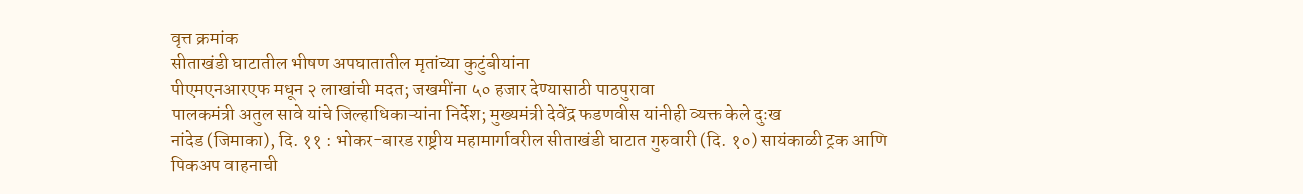वृत्त क्रमांक
सीताखंडी घाटातील भीषण अपघातातील मृतांच्या कुटुंबीयांना
पीएमएनआरएफ मधून २ लाखांची मदत; जखमींना ५० हजार देण्यासाठी पाठपुरावा
पालकमंत्री अतुल सावे यांचे जिल्हाधिकाऱ्यांना निर्देश; मुख्यमंत्री देवेंद्र फडणवीस यांनीही व्यक्त केले दुःख
नांदेड (जिमाका), दि. ११ : भोकर-बारड राष्ट्रीय महामार्गावरील सीताखंडी घाटात गुरुवारी (दि. १०) सायंकाळी ट्रक आणि पिकअप वाहनाची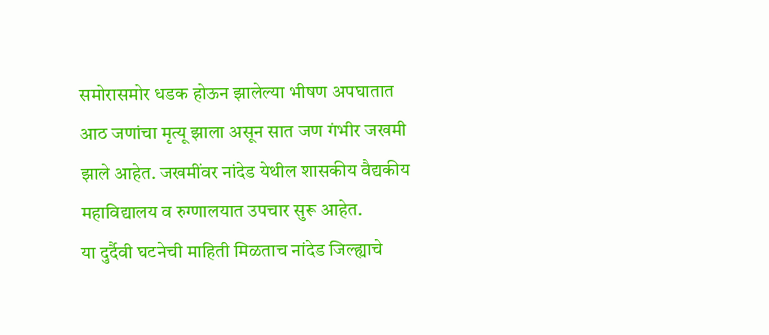समोरासमोर धडक होऊन झालेल्या भीषण अपघातात आठ जणांचा मृत्यू झाला असून सात जण गंभीर जखमी झाले आहेत. जखमींवर नांदेड येथील शासकीय वैद्यकीय महाविद्यालय व रुग्णालयात उपचार सुरू आहेत.
या दुर्दैवी घटनेची माहिती मिळताच नांदेड जिल्ह्याचे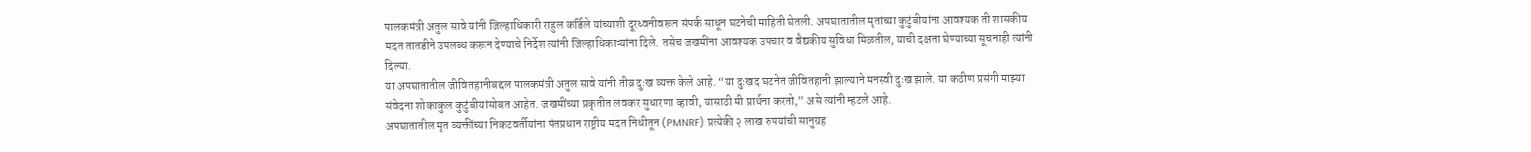पालकमंत्री अतुल सावे यांनी जिल्हाधिकारी राहुल कर्डिले यांच्याशी दूरध्वनीवरून संपर्क साधून घटनेची माहिती घेतली. अपघातातील मृतांच्या कुटुंबीयांना आवश्यक ती शासकीय मदत तातडीने उपलब्ध करून देण्याचे निर्देश त्यांनी जिल्हाधिकाऱ्यांना दिले. तसेच जखमींना आवश्यक उपचार व वैद्यकीय सुविधा मिळतील, याची दक्षता घेण्याच्या सूचनाही त्यांनी दिल्या.
या अपघातातील जीवितहानीबद्दल पालकमंत्री अतुल सावे यांनी तीव्र दुःख व्यक्त केले आहे. “या दुःखद घटनेत जीवितहानी झाल्याने मनस्वी दुःख झाले. या कठीण प्रसंगी माझ्या संवेदना शोकाकुल कुटुंबीयांसोबत आहेत. जखमींच्या प्रकृतीत लवकर सुधारणा व्हावी, यासाठी मी प्रार्थना करतो,” असे त्यांनी म्हटले आहे.
अपघातातील मृत व्यक्तींच्या निकटवर्तीयांना पंतप्रधान राष्ट्रीय मदत निधीतून (PMNRF) प्रत्येकी २ लाख रुपयांची सानुग्रह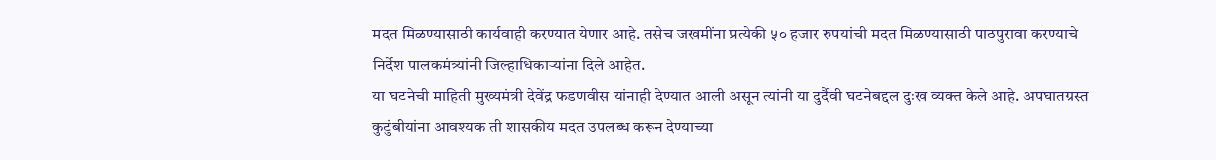मदत मिळण्यासाठी कार्यवाही करण्यात येणार आहे. तसेच जखमींना प्रत्येकी ५० हजार रुपयांची मदत मिळण्यासाठी पाठपुरावा करण्याचे निर्देश पालकमंत्र्यांनी जिल्हाधिकाऱ्यांना दिले आहेत.
या घटनेची माहिती मुख्यमंत्री देवेंद्र फडणवीस यांनाही देण्यात आली असून त्यांनी या दुर्दैवी घटनेबद्दल दुःख व्यक्त केले आहे. अपघातग्रस्त कुटुंबीयांना आवश्यक ती शासकीय मदत उपलब्ध करून देण्याच्या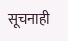सूचनाही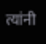त्यांनी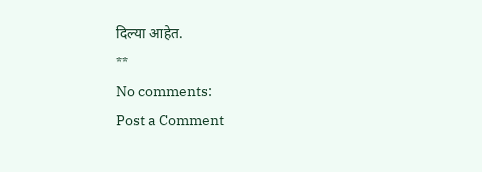दिल्या आहेत.
**
No comments:
Post a Comment